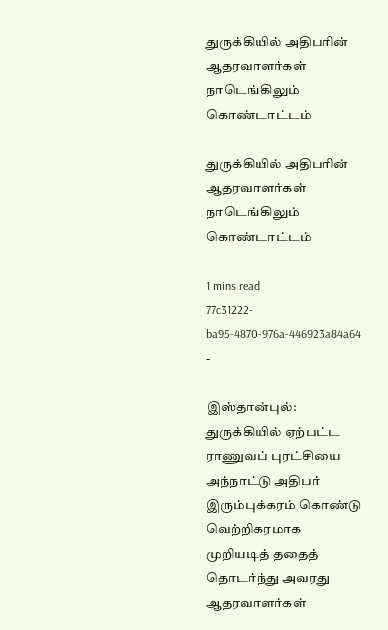துருக்கியில் அதிபரின் ஆதரவாளர்கள் நாடெங்கிலும் கொண்டாட்டம்

துருக்கியில் அதிபரின் ஆதரவாளர்கள் நாடெங்கிலும் கொண்டாட்டம்

1 mins read
77c31222-ba95-4870-976a-446923a84a64
-

இஸ்தான்புல்: துருக்கியில் ஏற்பட்ட ராணுவப் புரட்சியை அந்நாட்டு அதிபர் இரும்புக்கரம் கொண்டு வெற்றிகரமாக முறியடித் ததைத் தொடர்ந்து அவரது ஆதரவாளர்கள்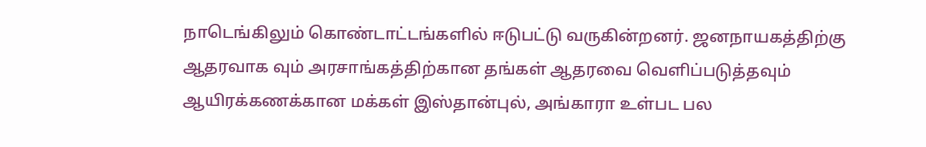நாடெங்கிலும் கொண்டாட்டங்களில் ஈடுபட்டு வருகின்றனர். ஜனநாயகத்திற்கு ஆதரவாக வும் அரசாங்கத்திற்கான தங்கள் ஆதரவை வெளிப்படுத்தவும் ஆயிரக்கணக்கான மக்கள் இஸ்தான்புல், அங்காரா உள்பட பல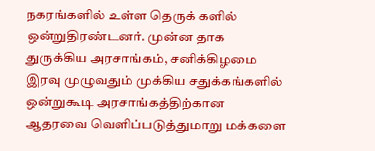நகரங்களில் உள்ள தெருக் களில் ஒன்றுதிரண்டனர். முன்ன தாக துருக்கிய அரசாங்கம், சனிக்கிழமை இரவு முழுவதும் முக்கிய சதுக்கங்களில் ஒன்றுகூடி அரசாங்கத்திற்கான ஆதரவை வெளிப்படுத்துமாறு மக்களை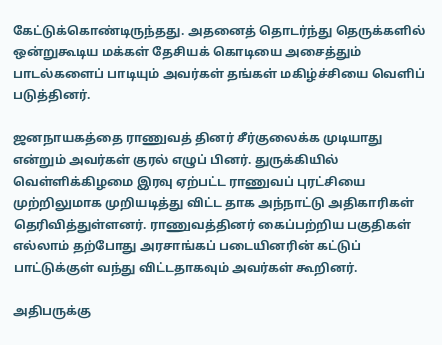கேட்டுக்கொண்டிருந்தது. அதனைத் தொடர்ந்து தெருக்களில் ஒன்றுகூடிய மக்கள் தேசியக் கொடியை அசைத்தும் பாடல்களைப் பாடியும் அவர்கள் தங்கள் மகிழ்ச்சியை வெளிப் படுத்தினர்.

ஜனநாயகத்தை ராணுவத் தினர் சீர்குலைக்க முடியாது என்றும் அவர்கள் குரல் எழுப் பினர். துருக்கியில் வெள்ளிக்கிழமை இரவு ஏற்பட்ட ராணுவப் புரட்சியை முற்றிலுமாக முறியடித்து விட்ட தாக அந்நாட்டு அதிகாரிகள் தெரிவித்துள்ளனர். ராணுவத்தினர் கைப்பற்றிய பகுதிகள் எல்லாம் தற்போது அரசாங்கப் படையினரின் கட்டுப் பாட்டுக்குள் வந்து விட்டதாகவும் அவர்கள் கூறினர்.

அதிபருக்கு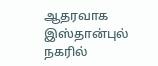ஆதரவாக இஸ்தான்புல் நகரில்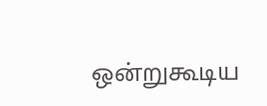ஒன்றுகூடிய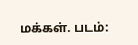மக்கள். படம்: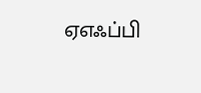ஏஎஃப்பி